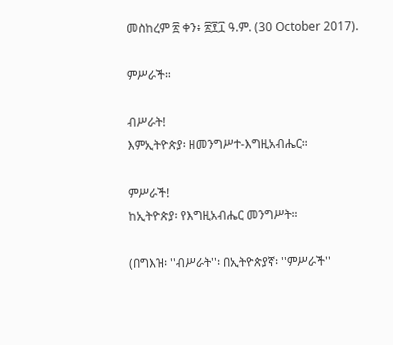መስከረም ፳ ቀን፥ ፳፻፲ ዓ.ም. (30 October 2017).

ምሥራች።

ብሥራት!
እምኢትዮጵያ፡ ዘመንግሥተ-እግዚአብሔር።

ምሥራች!
ከኢትዮጵያ፡ የእግዚአብሔር መንግሥት።

(በግእዝ፡ ''ብሥራት''፡ በኢትዮጵያኛ፡ ''ምሥራች''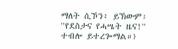ማለት ሲኾን፥ ይኽውም፡ ''የደስታና የሓሤት ዜና!'' ተብሎ ይተረጐማል።)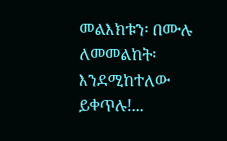መልእክቱን፡ በሙሉ ለመመልከት፡ እንደሚከተለው ይቀጥሉ!...